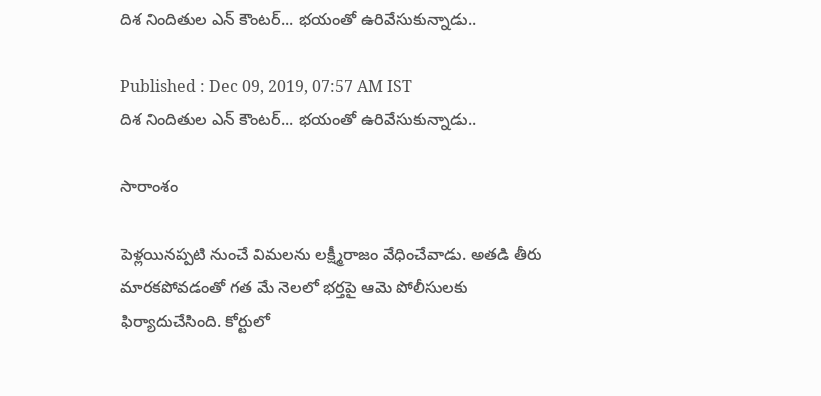దిశ నిందితుల ఎన్ కౌంటర్... భయంతో ఉరివేసుకున్నాడు..

Published : Dec 09, 2019, 07:57 AM IST
దిశ నిందితుల ఎన్ కౌంటర్... భయంతో ఉరివేసుకున్నాడు..

సారాంశం

పెళ్లయినప్పటి నుంచే విమలను లక్ష్మీరాజం వేధించేవాడు. అతడి తీరు మారకపోవడంతో గత మే నెలలో భర్తపై ఆమె పోలీసులకు ఫిర్యాదుచేసింది. కోర్టులో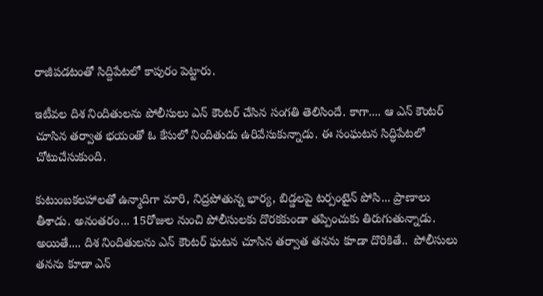రాజీపడటంతో సిద్దిపేటలో కాపురం పెట్టారు.

ఇటీవల దిశ నిందితులను పోలీసులు ఎన్ కౌంటర్ చేసిన సంగతి తెలిసిందే. కాగా.... ఆ ఎన్ కౌంటర్ చూసిన తర్వాత భయంతో ఓ కేసులో నిందితుడు ఉరివేసుకున్నాడు. ఈ సంఘటన సిద్ధిపేటలో చోటుచేసుకుంది.

కుటుంబకలహాలతో ఉన్మాదిగా మారి, నిద్రపోతున్న భార్య, బిడ్డలపై టర్పంటైన్ పోసి... ప్రాణాలు తీశాడు. అనంతరం... 15రోజుల నుంచి పోలీసులకు దొరకకుండా తప్పించుకు తిరుగుతున్నాడు.  అయితే.... దిశ నిందితులను ఎన్ కౌంటర్ ఘటన చూసిన తర్వాత తనను కూడా దొరికితే..  పోలీసులు తనను కూడా ఎన్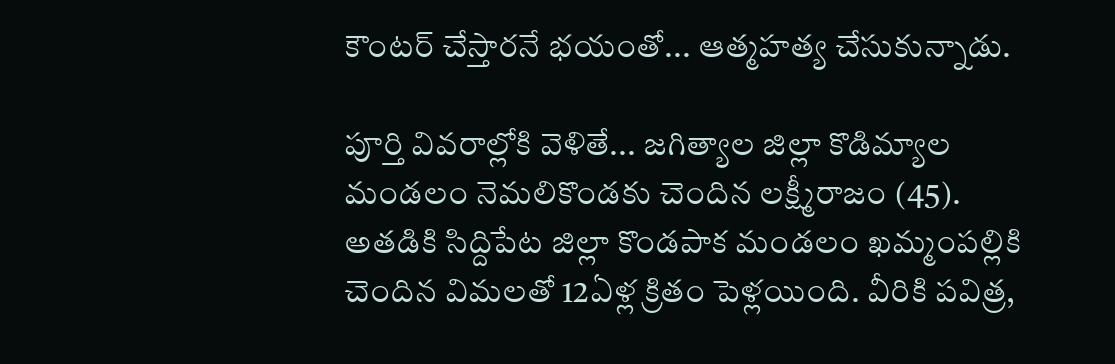కౌంటర్ చేస్తారనే భయంతో... ఆత్మహత్య చేసుకున్నాడు.

పూర్తి వివరాల్లోకి వెళితే... జగిత్యాల జిల్లా కొడిమ్యాల మండలం నెమలికొండకు చెందిన లక్ష్మీరాజం (45). అతడికి సిద్దిపేట జిల్లా కొండపాక మండలం ఖమ్మంపల్లికి చెందిన విమలతో 12ఏళ్ల క్రితం పెళ్లయింది. వీరికి పవిత్ర,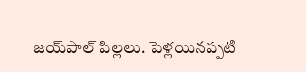జయ్‌పాల్‌ పిల్లలు. పెళ్లయినప్పటి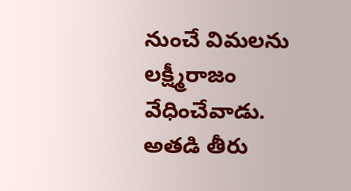నుంచే విమలను లక్ష్మీరాజం వేధించేవాడు. అతడి తీరు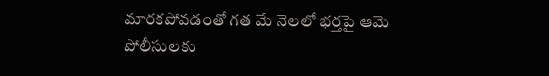మారకపోవడంతో గత మే నెలలో భర్తపై ఆమె పోలీసులకు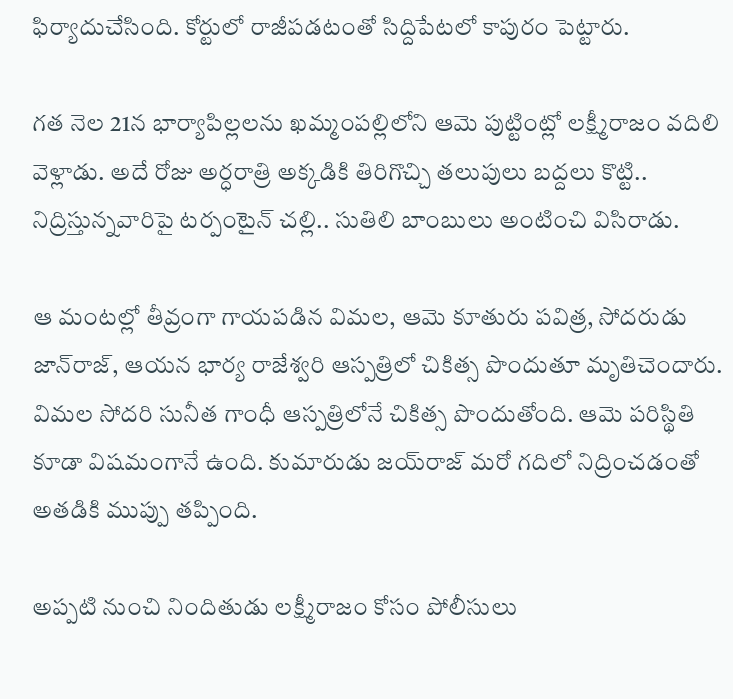ఫిర్యాదుచేసింది. కోర్టులో రాజీపడటంతో సిద్దిపేటలో కాపురం పెట్టారు.

గత నెల 21న భార్యాపిల్లలను ఖమ్మంపల్లిలోని ఆమె పుట్టింట్లో లక్ష్మీరాజం వదిలి వెళ్లాడు. అదే రోజు అర్ధరాత్రి అక్కడికి తిరిగొచ్చి తలుపులు బద్దలు కొట్టి.. నిద్రిస్తున్నవారిపై టర్పంటైన్‌ చల్లి.. సుతిలి బాంబులు అంటించి విసిరాడు.

ఆ మంటల్లో తీవ్రంగా గాయపడిన విమల, ఆమె కూతురు పవిత్ర, సోదరుడు జాన్‌రాజ్‌, ఆయన భార్య రాజేశ్వరి ఆస్పత్రిలో చికిత్స పొందుతూ మృతిచెందారు. విమల సోదరి సునీత గాంధీ ఆస్పత్రిలోనే చికిత్స పొందుతోంది. ఆమె పరిస్థితి కూడా విషమంగానే ఉంది. కుమారుడు జయ్‌రాజ్‌ మరో గదిలో నిద్రించడంతో అతడికి ముప్పు తప్పింది.

అప్పటి నుంచి నిందితుడు లక్ష్మీరాజం కోసం పోలీసులు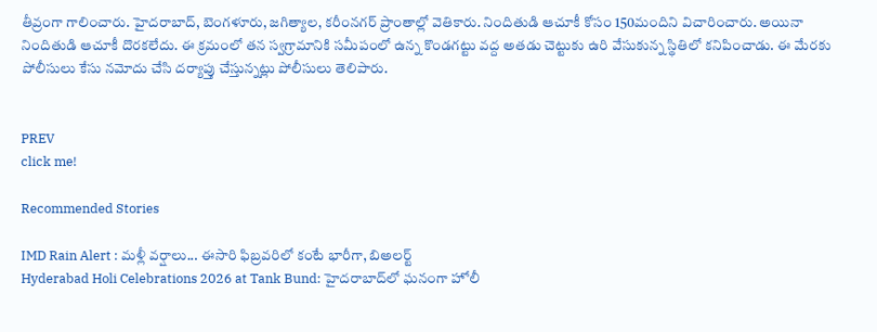తీవ్రంగా గాలించారు. హైదరాబాద్‌, బెంగళూరు, జగిత్యాల, కరీంనగర్‌ ప్రాంతాల్లో వెతికారు. నిందితుడి ఆచూకీ కోసం 150మందిని విచారించారు. అయినా నిందితుడి ఆచూకీ దొరకలేదు. ఈ క్రమంలో తన స్వగ్రామానికి సమీపంలో ఉన్న కొండగట్టు వద్ద అతడు చెట్టుకు ఉరి వేసుకున్న స్థితిలో కనిపించాడు. ఈ మేరకు పోలీసులు కేసు నమోదు చేసి దర్యాప్తు చేస్తున్నట్లు పోలీసులు తెలిపారు.


PREV
click me!

Recommended Stories

IMD Rain Alert : మళ్లీ వర్షాలు... ఈసారి ఫిబ్రవరిలో కంటే భారీగా, బిఅలర్ట్
Hyderabad Holi Celebrations 2026 at Tank Bund: హైదరాబాద్‌లో ఘనంగా హోలీ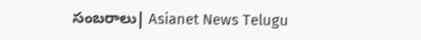సంబరాలు| Asianet News Telugu